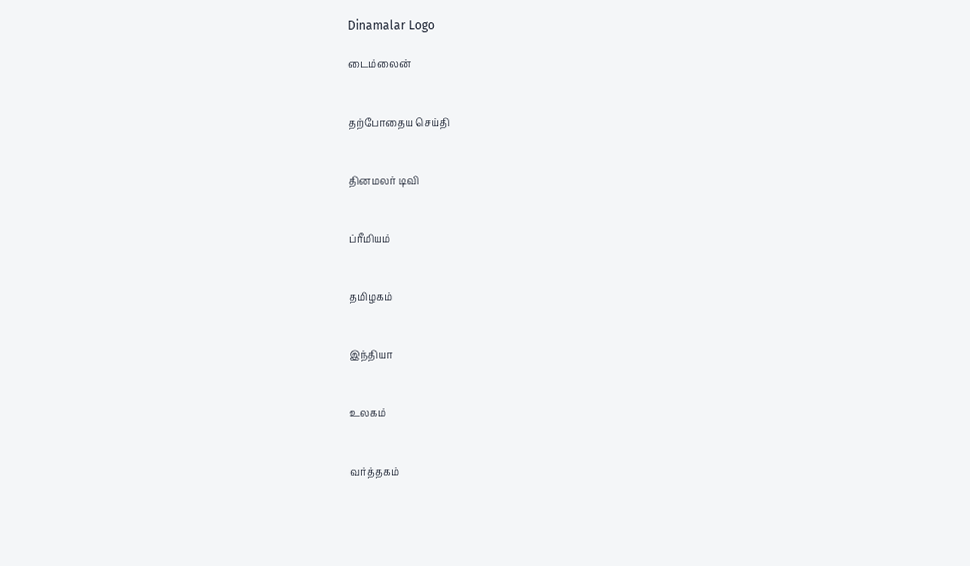Dinamalar Logo

டைம்லைன்


தற்போதைய செய்தி


தினமலர் டிவி


ப்ரீமியம்


தமிழகம்


இந்தியா


உலகம்


வர்த்தகம்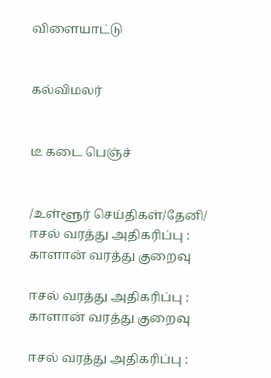விளையாட்டு


கல்விமலர்


டீ கடை பெஞ்ச்


/உள்ளூர் செய்திகள்/தேனி/ ஈசல் வரத்து அதிகரிப்பு : காளான் வரத்து குறைவு

ஈசல் வரத்து அதிகரிப்பு : காளான் வரத்து குறைவு

ஈசல் வரத்து அதிகரிப்பு :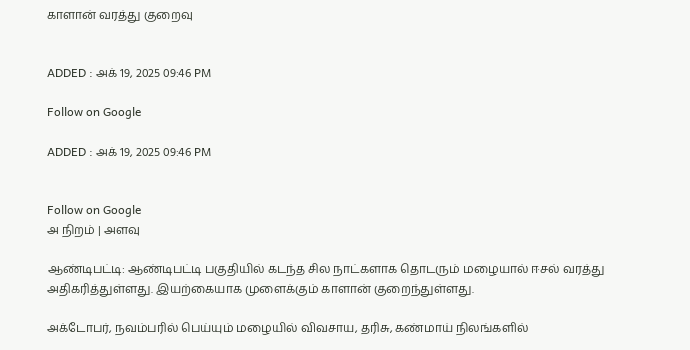காளான் வரத்து குறைவு


ADDED : அக் 19, 2025 09:46 PM

Follow on Google

ADDED : அக் 19, 2025 09:46 PM


Follow on Google
அ நிறம் | அளவு

ஆண்டிபட்டி: ஆண்டிபட்டி பகுதியில் கடந்த சில நாட்களாக தொடரும் மழையால் ஈசல் வரத்து அதிகரித்துள்ளது. இயற்கையாக முளைக்கும் காளான் குறைந்துள்ளது.

அக்டோபர், நவம்பரில் பெய்யும் மழையில் விவசாய, தரிசு, கண்மாய் நிலங்களில்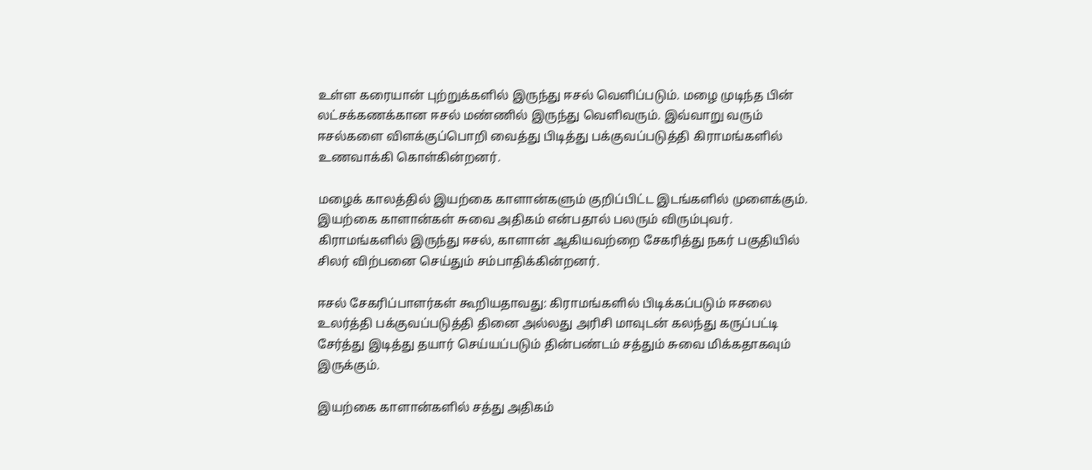உள்ள கரையான் புற்றுக்களில் இருந்து ஈசல் வெளிப்படும். மழை முடிந்த பின் லட்சக்கணக்கான ஈசல் மண்ணில் இருந்து வெளிவரும். இவ்வாறு வரும் ஈசல்களை விளக்குப்பொறி வைத்து பிடித்து பக்குவப்படுத்தி கிராமங்களில் உணவாக்கி கொள்கின்றனர்.

மழைக் காலத்தில் இயற்கை காளான்களும் குறிப்பிட்ட இடங்களில் முளைக்கும். இயற்கை காளான்கள் சுவை அதிகம் என்பதால் பலரும் விரும்புவர். கிராமங்களில் இருந்து ஈசல், காளான் ஆகியவற்றை சேகரித்து நகர் பகுதியில் சிலர் விற்பனை செய்தும் சம்பாதிக்கின்றனர்.

ஈசல் சேகரிப்பாளர்கள் கூறியதாவது: கிராமங்களில் பிடிக்கப்படும் ஈசலை உலர்த்தி பக்குவப்படுத்தி தினை அல்லது அரிசி மாவுடன் கலந்து கருப்பட்டி சேர்த்து இடித்து தயார் செய்யப்படும் தின்பண்டம் சத்தும் சுவை மிக்கதாகவும் இருக்கும்.

இயற்கை காளான்களில் சத்து அதிகம்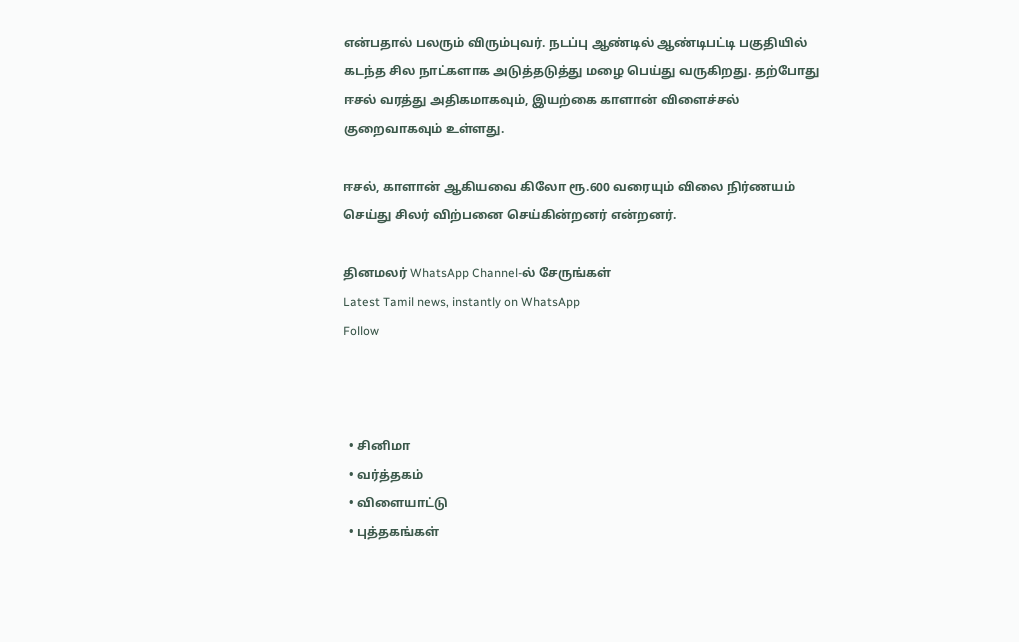என்பதால் பலரும் விரும்புவர். நடப்பு ஆண்டில் ஆண்டிபட்டி பகுதியில் கடந்த சில நாட்களாக அடுத்தடுத்து மழை பெய்து வருகிறது. தற்போது ஈசல் வரத்து அதிகமாகவும், இயற்கை காளான் விளைச்சல் குறைவாகவும் உள்ளது.

ஈசல், காளான் ஆகியவை கிலோ ரூ.600 வரையும் விலை நிர்ணயம் செய்து சிலர் விற்பனை செய்கின்றனர் என்றனர்.

தினமலர் WhatsApp Channel-ல் சேருங்கள்
Latest Tamil news, instantly on WhatsApp
Follow



  • சினிமா
  • வர்த்தகம்
  • விளையாட்டு
  • புத்தகங்கள்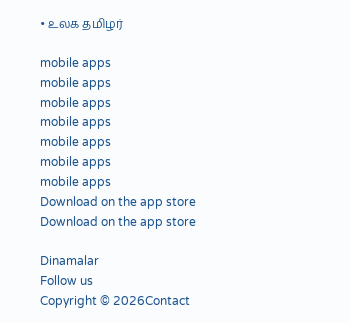• உலக தமிழர்

mobile apps
mobile apps
mobile apps
mobile apps
mobile apps
mobile apps
mobile apps
Download on the app store
Download on the app store

Dinamalar
Follow us
Copyright © 2026Contact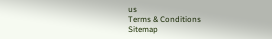us
Terms & Conditions
Sitemap